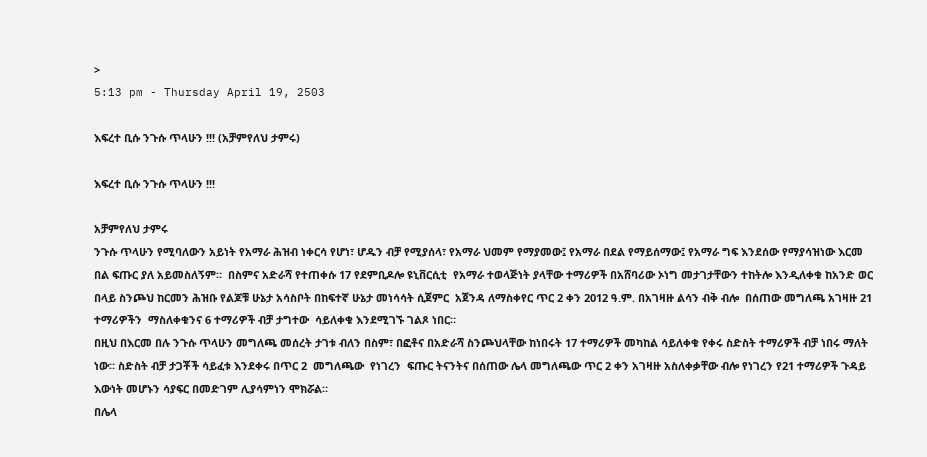>
5:13 pm - Thursday April 19, 2503

እፍረተ ቢሱ ንጉሱ ጥላሁን !!! (አቻምየለህ ታምሩ)

እፍረተ ቢሱ ንጉሱ ጥላሁን !!!

አቻምየለህ ታምሩ
ንጉሱ ጥላሁን የሚባለውን አይነት የአማራ ሕዝብ ነቀርሳ የሆነ፣ ሆዱን ብቻ የሚያሰላ፣ የአማራ ህመም የማያመው፤ የአማራ በደል የማይሰማው፤ የአማራ ግፍ እንደሰው የማያሳዝነው እርመ በል ፍጡር ያለ አይመስለኝም።  በስምና አድራሻ የተጠቀሱ 17 የደምቢዶሎ ዩኒቨርሲቲ  የአማራ ተወላጅነት ያላቸው ተማሪዎች በአሸባሪው ኦነግ መታገታቸውን ተከትሎ እንዲለቀቁ ከአንድ ወር በላይ ስንጮህ ከርመን ሕዝቡ የልጆቹ ሁኔታ አሳስቦት በከፍተኛ ሁኔታ መነሳሳት ሲጀምር  አጀንዳ ለማስቀየር ጥር 2 ቀን 2012 ዓ.ም. በአገዛዙ ልሳን ብቅ ብሎ  በሰጠው መግለጫ አገዛዙ 21 ተማሪዎችን  ማስለቀቁንና 6 ተማሪዎች ብቻ ታግተው  ሳይለቀቁ እንደሚገኙ ገልጾ ነበር።
በዚህ በእርመ በሉ ንጉሱ ጥላሁን መግለጫ መሰረት ታገቱ ብለን በስም፣ በፎቶና በአድራሻ ስንጮህላቸው ከነበሩት 17 ተማሪዎች መካከል ሳይለቀቁ የቀሩ ስድስት ተማሪዎች ብቻ ነበሩ ማለት ነው። ስድስት ብቻ ታጋቾች ሳይፈቱ እንደቀሩ በጥር 2  መግለጫው  የነገረን  ፍጡር ትናንትና በሰጠው ሌላ መግለጫው ጥር 2 ቀን አገዛዙ አስለቀቃቸው ብሎ የነገረን የ21 ተማሪዎች ጉዳይ እውነት መሆኑን ሳያፍር በመድገም ሊያሳምነን ሞክሯል።
በሌላ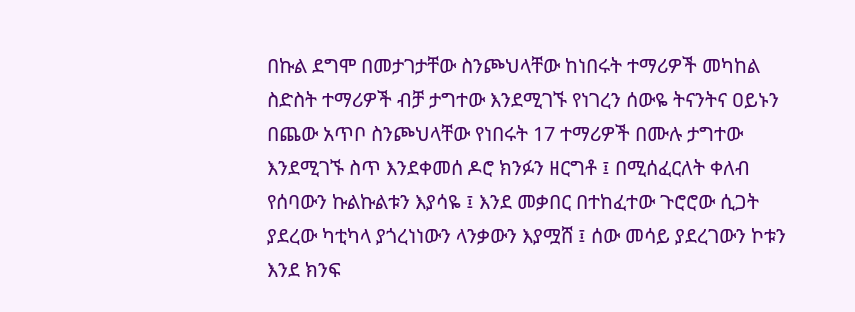በኩል ደግሞ በመታገታቸው ስንጮህላቸው ከነበሩት ተማሪዎች መካከል ስድስት ተማሪዎች ብቻ ታግተው እንደሚገኙ የነገረን ሰውዬ ትናንትና ዐይኑን በጨው አጥቦ ስንጮህላቸው የነበሩት 17 ተማሪዎች በሙሉ ታግተው እንደሚገኙ ስጥ እንደቀመሰ ዶሮ ክንፉን ዘርግቶ ፤ በሚሰፈርለት ቀለብ የሰባውን ኩልኩልቱን እያሳዬ ፤ እንደ መቃበር በተከፈተው ጉሮሮው ሲጋት ያደረው ካቲካላ ያጎረነነውን ላንቃውን እያሟሸ ፤ ሰው መሳይ ያደረገውን ኮቱን እንደ ክንፍ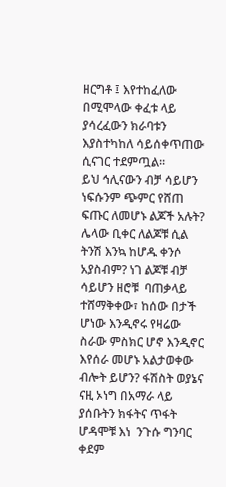ዘርግቶ ፤ እየተከፈለው በሚሞላው ቀፈቱ ላይ ያሳረፈውን ክራባቱን እያስተካከለ ሳይሰቀጥጠው ሲናገር ተደምጧል።
ይህ ኅሊናውን ብቻ ሳይሆን ነፍሱንም ጭምር የሸጠ ፍጡር ለመሆኑ ልጆች አሉት? ሌላው ቢቀር ለልጆቹ ሲል ትንሽ እንኳ ከሆዱ ቀንሶ አያስብም? ነገ ልጆቹ ብቻ ሳይሆን ዘሮቹ  ባጠቃላይ ተሸማቅቀው፣ ከሰው በታች ሆነው እንዲኖሩ የዛሬው ስራው ምስክር ሆኖ እንዲኖር እየሰራ መሆኑ አልታወቀው ብሎት ይሆን? ፋሽስት ወያኔና ናዚ ኦነግ በአማራ ላይ ያሰቡትን ክፋትና ጥፋት ሆዳሞቹ እነ  ንጉሱ ግንባር ቀደም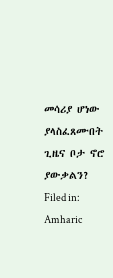መሳሪያ ሆነው ያላስፈጸሙበት ጊዜና ቦታ ኖሮ ያውቃልን?
Filed in: Amharic